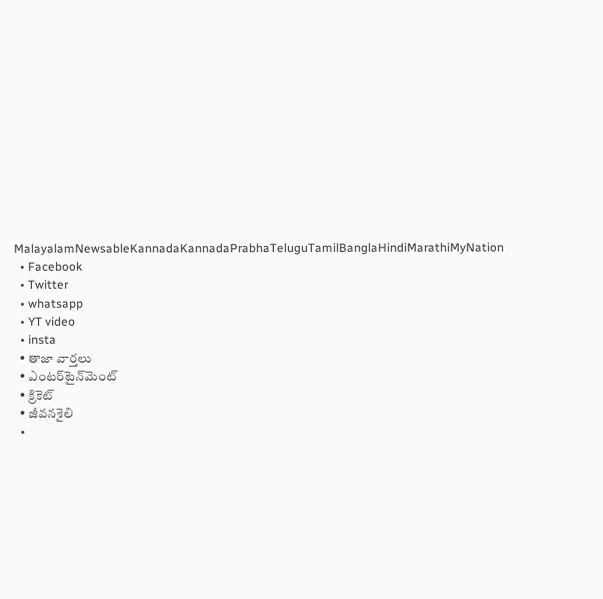MalayalamNewsableKannadaKannadaPrabhaTeluguTamilBanglaHindiMarathiMyNation
  • Facebook
  • Twitter
  • whatsapp
  • YT video
  • insta
  • తాజా వార్తలు
  • ఎంటర్‌టైన్‌మెంట్
  • క్రికెట్
  • జీవనశైలి
  •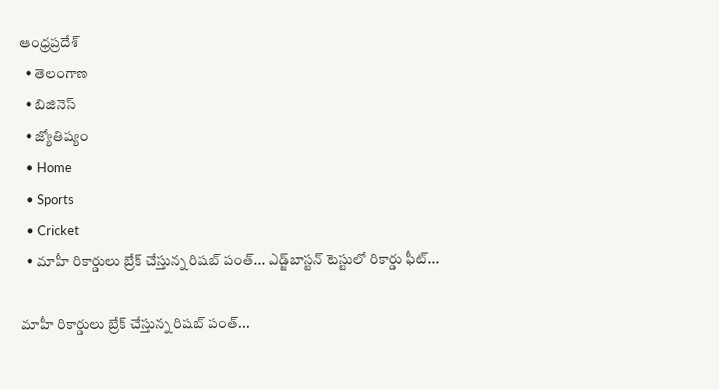ఆంధ్రప్రదేశ్
  • తెలంగాణ
  • బిజినెస్
  • జ్యోతిష్యం
  • Home
  • Sports
  • Cricket
  • మాహీ రికార్డులు బ్రేక్ చేస్తున్న రిషబ్ పంత్... ఎడ్జ్‌బాస్టన్ టెస్టులో రికార్డు ఫీట్...

మాహీ రికార్డులు బ్రేక్ చేస్తున్న రిషబ్ పంత్...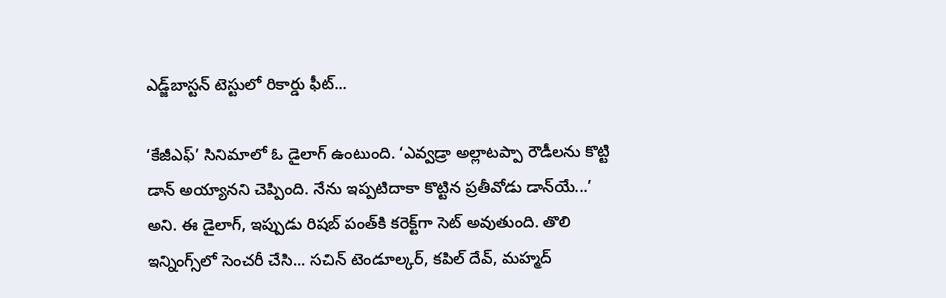ఎడ్జ్‌బాస్టన్ టెస్టులో రికార్డు ఫీట్...

‘కేజీఎఫ్’ సినిమాలో ఓ డైలాగ్ ఉంటుంది. ‘ఎవ్వడ్రా అల్లాటప్పా రౌడీలను కొట్టి డాన్ అయ్యానని చెప్పింది. నేను ఇప్పటిదాకా కొట్టిన ప్రతీవోడు డాన్‌యే...’ అని. ఈ డైలాగ్, ఇప్పుడు రిషబ్ పంత్‌కి కరెక్ట్‌గా సెట్ అవుతుంది. తొలి ఇన్నింగ్స్‌లో సెంచరీ చేసి... సచిన్ టెండూల్కర్, కపిల్ దేవ్, మహ్మద్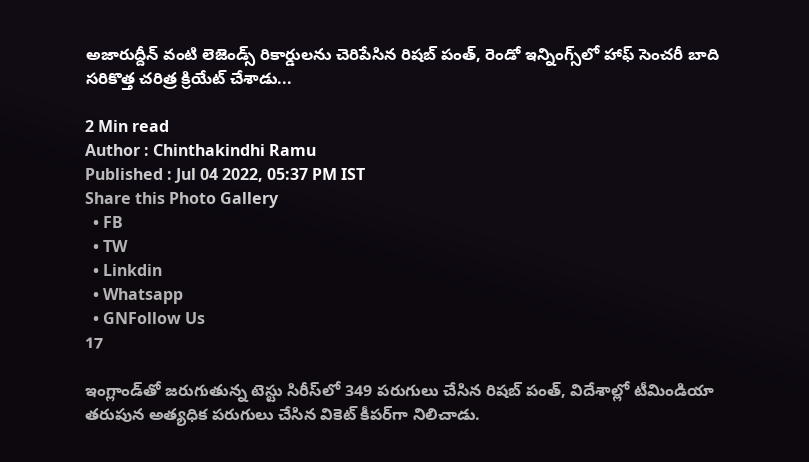అజారుద్దీన్ వంటి లెజెండ్స్ రికార్డులను చెరిపేసిన రిషబ్ పంత్, రెండో ఇన్నింగ్స్‌లో హాఫ్ సెంచరీ బాది సరికొత్త చరిత్ర క్రియేట్ చేశాడు...

2 Min read
Author : Chinthakindhi Ramu
Published : Jul 04 2022, 05:37 PM IST
Share this Photo Gallery
  • FB
  • TW
  • Linkdin
  • Whatsapp
  • GNFollow Us
17

ఇంగ్లాండ్‌తో జరుగుతున్న టెస్టు సిరీస్‌లో 349 పరుగులు చేసిన రిషబ్ పంత్, విదేశాల్లో టీమిండియా తరుపున అత్యధిక పరుగులు చేసిన వికెట్ కీపర్‌గా నిలిచాడు.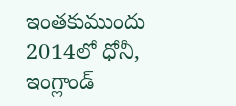ఇంతకుముందు 2014లో ధోనీ, ఇంగ్లాండ్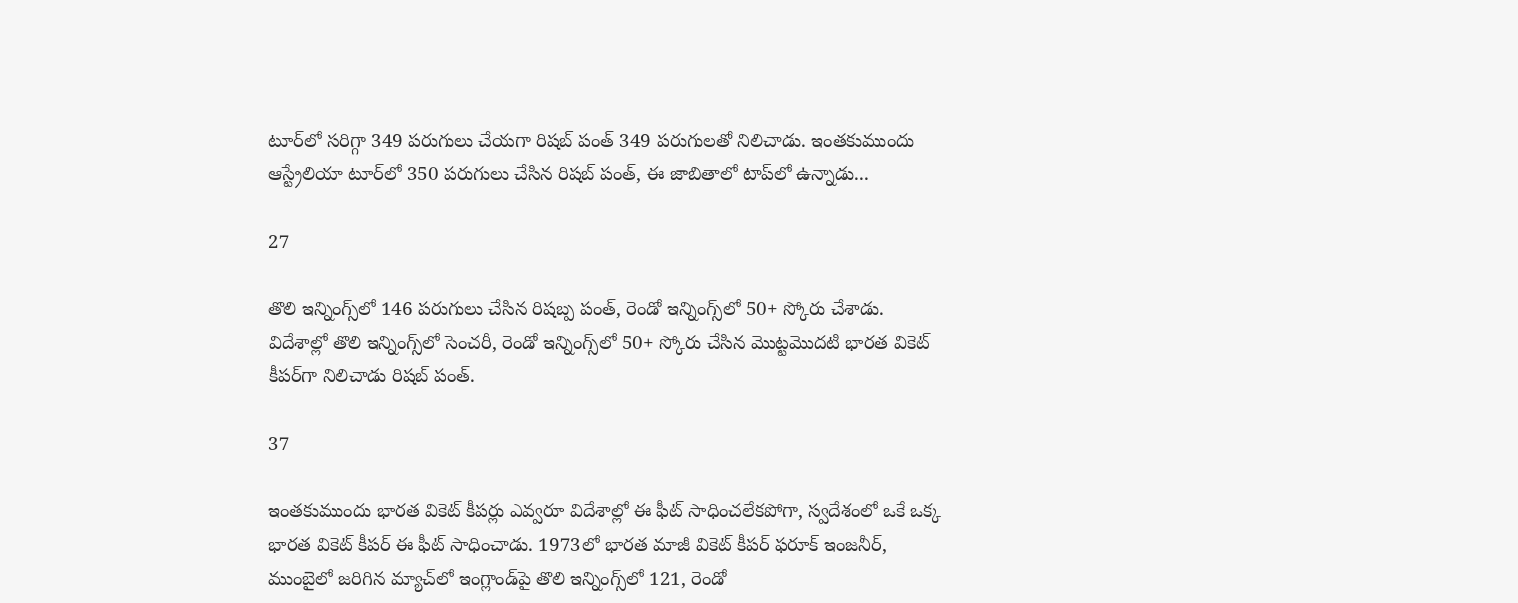టూర్‌లో సరిగ్గా 349 పరుగులు చేయగా రిషబ్ పంత్ 349 పరుగులతో నిలిచాడు. ఇంతకుముందు ఆస్ట్రేలియా టూర్‌లో 350 పరుగులు చేసిన రిషబ్ పంత్, ఈ జాబితాలో టాప్‌లో ఉన్నాడు...

27

తొలి ఇన్నింగ్స్‌లో 146 పరుగులు చేసిన రిషబ్ప పంత్, రెండో ఇన్నింగ్స్‌లో 50+ స్కోరు చేశాడు. విదేశాల్లో తొలి ఇన్నింగ్స్‌లో సెంచరీ, రెండో ఇన్నింగ్స్‌లో 50+ స్కోరు చేసిన మొట్టమొదటి భారత వికెట్ కీపర్‌గా నిలిచాడు రిషబ్ పంత్.

37

ఇంతకుముందు భారత వికెట్ కీపర్లు ఎవ్వరూ విదేశాల్లో ఈ ఫీట్ సాధించలేకపోగా, స్వదేశంలో ఒకే ఒక్క భారత వికెట్ కీపర్ ఈ ఫీట్ సాధించాడు. 1973లో భారత మాజీ వికెట్ కీపర్ ఫరూక్ ఇంజనీర్, ముంబైలో జరిగిన మ్యాచ్‌లో ఇంగ్లాండ్‌పై తొలి ఇన్నింగ్స్‌లో 121, రెండో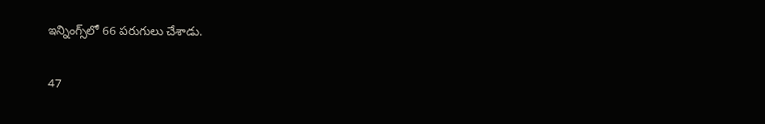ఇన్నింగ్స్‌లో 66 పరుగులు చేశాడు.

47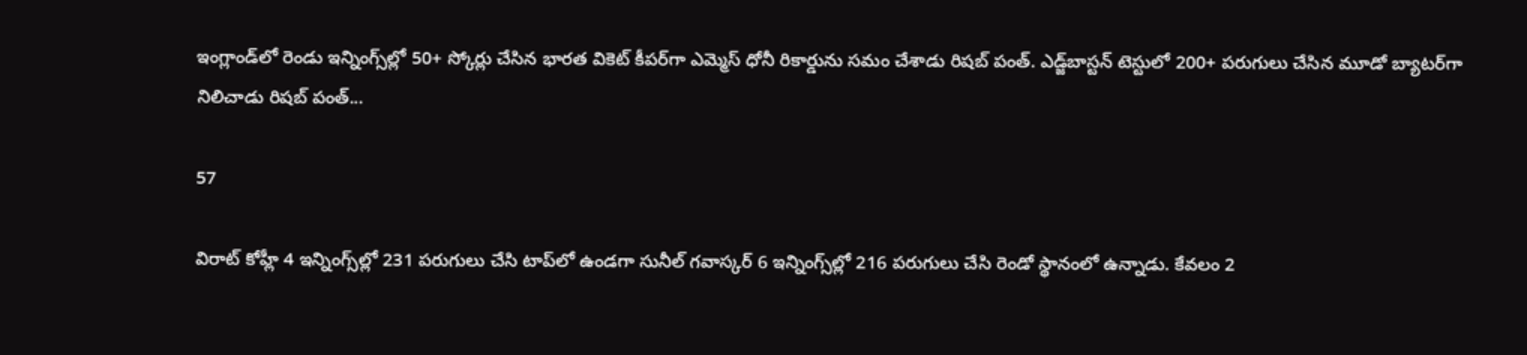ఇంగ్లాండ్‌లో రెండు ఇన్నింగ్స్‌ల్లో 50+ స్కోర్లు చేసిన భారత వికెట్ కీపర్‌గా ఎమ్మెస్ ధోనీ రికార్డును సమం చేశాడు రిషబ్ పంత్. ఎడ్జ్‌బాస్టన్‌ టెస్టులో 200+ పరుగులు చేసిన మూడో బ్యాటర్‌గా నిలిచాడు రిషబ్ పంత్...

57

విరాట్ కోహ్లీ 4 ఇన్నింగ్స్‌ల్లో 231 పరుగులు చేసి టాప్‌లో ఉండగా సునీల్ గవాస్కర్ 6 ఇన్నింగ్స్‌ల్లో 216 పరుగులు చేసి రెండో స్థానంలో ఉన్నాడు. కేవలం 2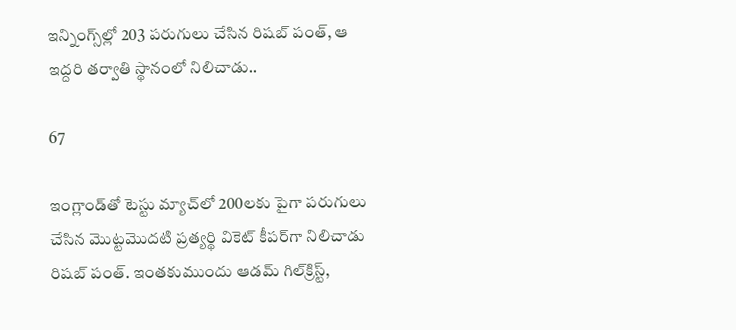ఇన్నింగ్స్‌ల్లో 203 పరుగులు చేసిన రిషబ్ పంత్, ఆ ఇద్దరి తర్వాతి స్థానంలో నిలిచాడు..

67

ఇంగ్లాండ్‌తో టెస్టు మ్యాచ్‌లో 200లకు పైగా పరుగులు చేసిన మొట్టమొదటి ప్రత్యర్థి వికెట్ కీపర్‌గా నిలిచాడు రిషబ్ పంత్. ఇంతకుముందు ఆడమ్ గిల్‌క్రిస్ట్,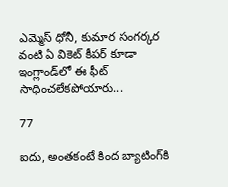ఎమ్మెస్ ధోనీ, కుమార సంగర్కర వంటి ఏ వికెట్ కీపర్ కూడా ఇంగ్లాండ్‌లో ఈ ఫీట్ సాధించలేకపోయారు...

77

ఐదు, అంతకంటే కింద బ్యాటింగ్‌కి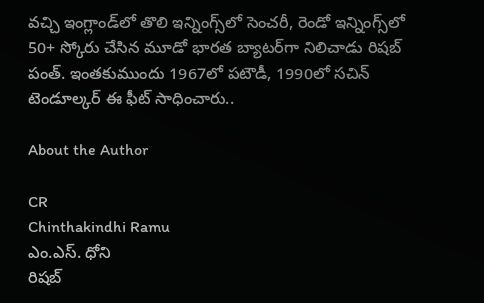వచ్చి ఇంగ్లాండ్‌లో తొలి ఇన్నింగ్స్‌లో సెంచరీ, రెండో ఇన్నింగ్స్‌లో 50+ స్కోరు చేసిన మూడో భారత బ్యాటర్‌గా నిలిచాడు రిషబ్ పంత్. ఇంతకుముందు 1967లో పటౌడీ, 1990లో సచిన్ టెండూల్కర్ ఈ ఫీట్ సాధించారు..

About the Author

CR
Chinthakindhi Ramu
ఎం.ఎస్. ధోని
రిషబ్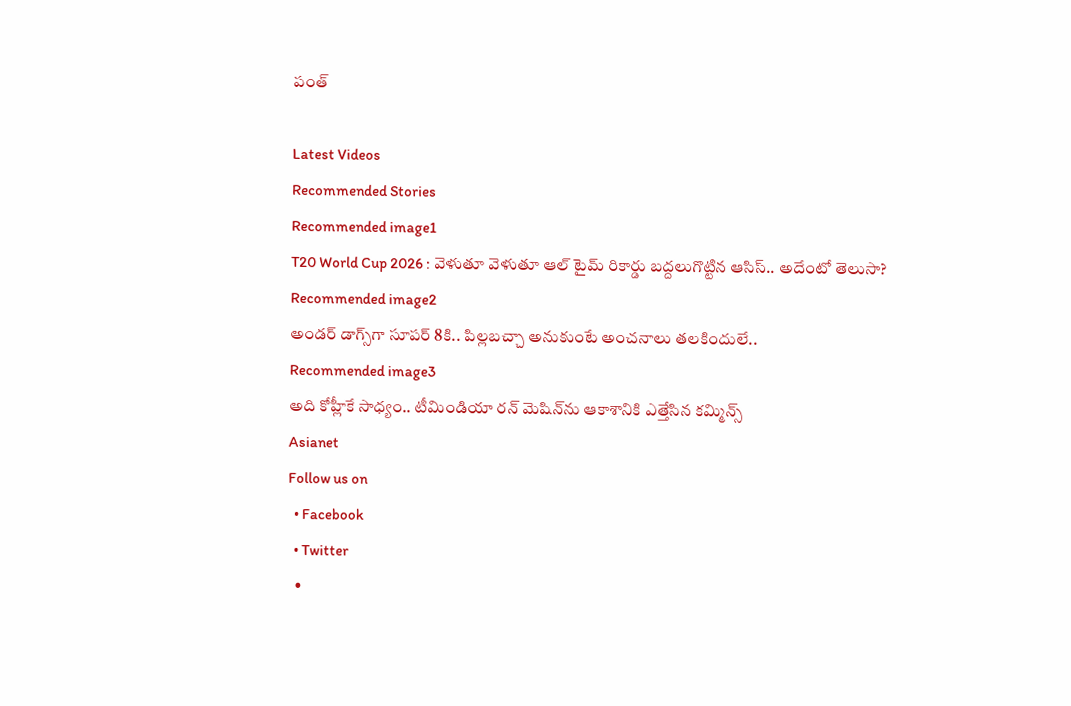పంత్

Latest Videos
Recommended Stories
Recommended image1
T20 World Cup 2026 : వెళుతూ వెళుతూ ఆల్ టైమ్ రికార్డు బద్దలుగొట్టిన ఆసిస్.. అదేంటో తెలుసా?
Recommended image2
అండర్ డాగ్స్‌గా సూపర్ 8కి.. పిల్లబచ్చా అనుకుంటే అంచనాలు తలకిందులే..
Recommended image3
అది కోహ్లీకే సాధ్యం.. టీమిండియా రన్ మెషిన్‌ను ఆకాశానికి ఎత్తేసిన కమ్మిన్స్
Asianet
Follow us on
  • Facebook
  • Twitter
  •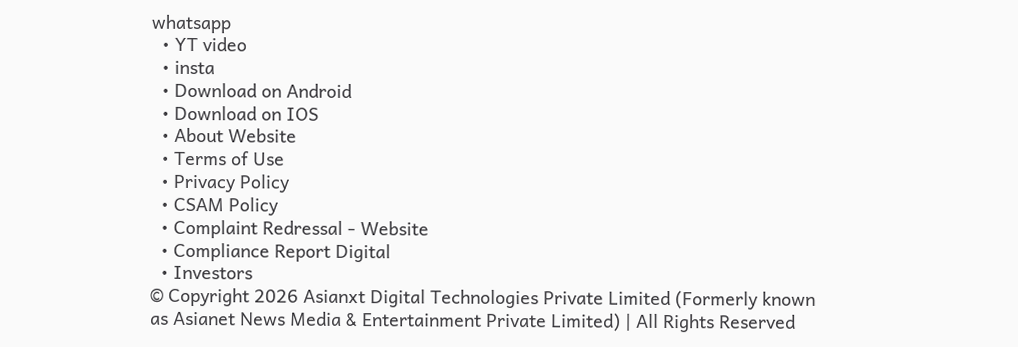whatsapp
  • YT video
  • insta
  • Download on Android
  • Download on IOS
  • About Website
  • Terms of Use
  • Privacy Policy
  • CSAM Policy
  • Complaint Redressal - Website
  • Compliance Report Digital
  • Investors
© Copyright 2026 Asianxt Digital Technologies Private Limited (Formerly known as Asianet News Media & Entertainment Private Limited) | All Rights Reserved